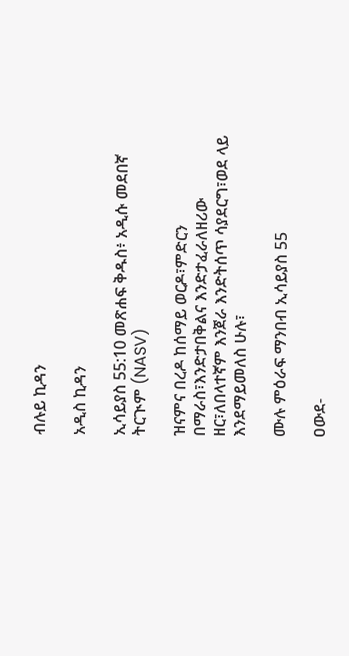ብሉይ ኪዳን

አዲስ ኪዳን

ኢሳይያስ 55:10 መጽሐፍ ቅዱስ፥ አዲሱ መደበኛ ትርጒም (NASV)

ዝናምና በረዶ ከሰማይ ወርዶ፣ምድርን በማራስ፣እንድታበቅልና እንድታፈራለዘሪው ዘር፣ለበላተኛም እንጀራ እንድትሰጥ ሳያደርግ፣ወደ ላይ እንደማይመለስ ሁሉ፣

ሙሉ ምዕራፍ ማንበብ ኢሳይያስ 55

ዐውደ-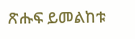ጽሑፍ ይመልከቱ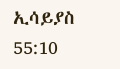ኢሳይያስ 55:10